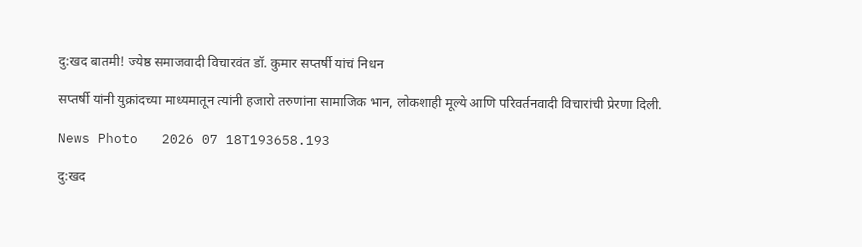दु:खद बातमी! ज्येष्ठ समाजवादी विचारवंत डॉ. कुमार सप्तर्षी यांचं निधन

सप्तर्षी यांनी युक्रांदच्या माध्यमातून त्यांनी हजारो तरुणांना सामाजिक भान, लोकशाही मूल्ये आणि परिवर्तनवादी विचारांची प्रेरणा दिली.

News Photo   2026 07 18T193658.193

दु:खद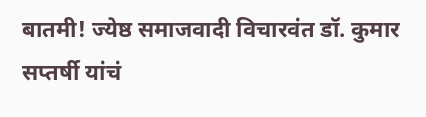बातमी! ज्येष्ठ समाजवादी विचारवंत डॉ. कुमार सप्तर्षी यांचं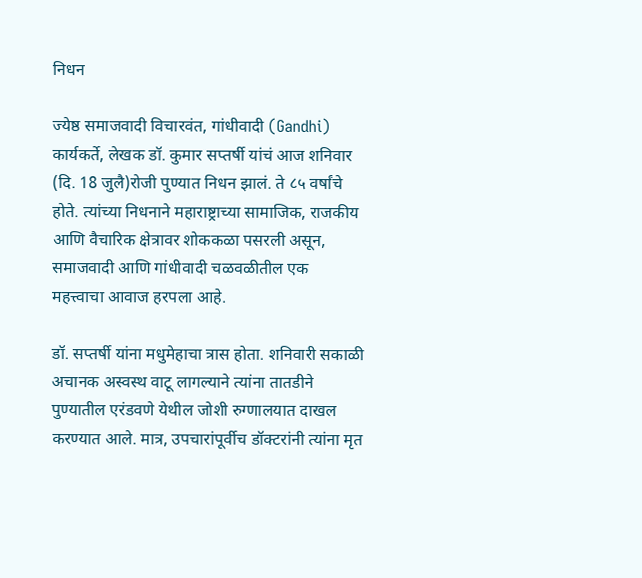निधन

ज्येष्ठ समाजवादी विचारवंत, गांधीवादी (Gandhi) कार्यकर्ते, लेखक डॉ. कुमार सप्तर्षी यांचं आज शनिवार (दि. 18 जुलै)रोजी पुण्यात निधन झालं. ते ८५ वर्षांचे होते. त्यांच्या निधनाने महाराष्ट्राच्या सामाजिक, राजकीय आणि वैचारिक क्षेत्रावर शोककळा पसरली असून, समाजवादी आणि गांधीवादी चळवळीतील एक महत्त्वाचा आवाज हरपला आहे.

डॉ. सप्तर्षी यांना मधुमेहाचा त्रास होता. शनिवारी सकाळी अचानक अस्वस्थ वाटू लागल्याने त्यांना तातडीने पुण्यातील एरंडवणे येथील जोशी रुग्णालयात दाखल करण्यात आले. मात्र, उपचारांपूर्वीच डॉक्टरांनी त्यांना मृत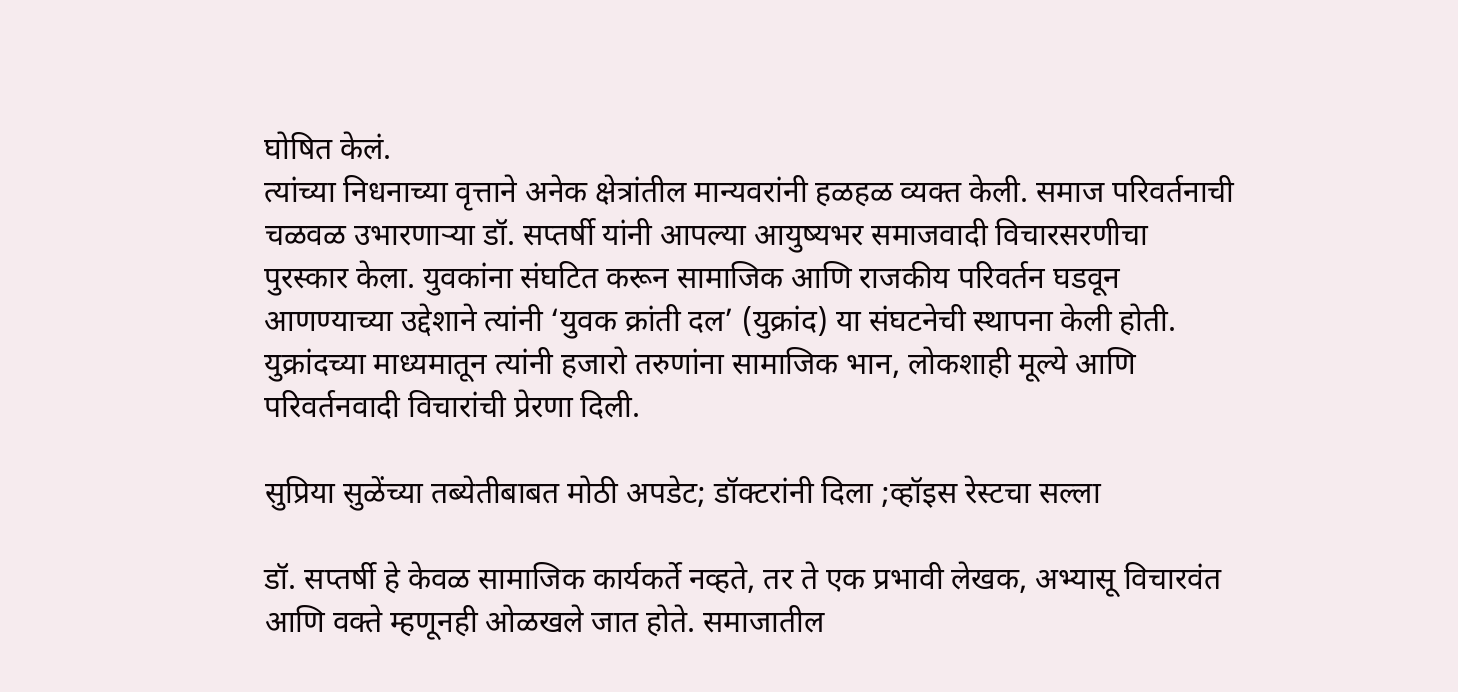घोषित केलं.
त्यांच्या निधनाच्या वृत्ताने अनेक क्षेत्रांतील मान्यवरांनी हळहळ व्यक्त केली. समाज परिवर्तनाची चळवळ उभारणाऱ्या डॉ. सप्तर्षी यांनी आपल्या आयुष्यभर समाजवादी विचारसरणीचा पुरस्कार केला. युवकांना संघटित करून सामाजिक आणि राजकीय परिवर्तन घडवून आणण्याच्या उद्देशाने त्यांनी ‘युवक क्रांती दल’ (युक्रांद) या संघटनेची स्थापना केली होती. युक्रांदच्या माध्यमातून त्यांनी हजारो तरुणांना सामाजिक भान, लोकशाही मूल्ये आणि परिवर्तनवादी विचारांची प्रेरणा दिली.

सुप्रिया सुळेंच्या तब्येतीबाबत मोठी अपडेट; डॉक्टरांनी दिला ;व्हॉइस रेस्टचा सल्ला

डॉ. सप्तर्षी हे केवळ सामाजिक कार्यकर्ते नव्हते, तर ते एक प्रभावी लेखक, अभ्यासू विचारवंत आणि वक्ते म्हणूनही ओळखले जात होते. समाजातील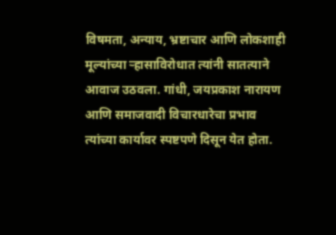विषमता, अन्याय, भ्रष्टाचार आणि लोकशाही मूल्यांच्या ऱ्हासाविरोधात त्यांनी सातत्याने आवाज उठवला. गांधी, जयप्रकाश नारायण आणि समाजवादी विचारधारेचा प्रभाव त्यांच्या कार्यावर स्पष्टपणे दिसून येत होता.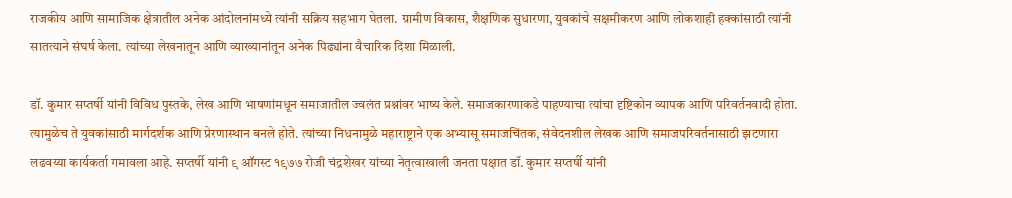राजकीय आणि सामाजिक क्षेत्रातील अनेक आंदोलनांमध्ये त्यांनी सक्रिय सहभाग घेतला. ग्रामीण विकास, शैक्षणिक सुधारणा, युवकांचे सक्षमीकरण आणि लोकशाही हक्कांसाठी त्यांनी सातत्याने संघर्ष केला. त्यांच्या लेखनातून आणि व्याख्यानांतून अनेक पिढ्यांना वैचारिक दिशा मिळाली.

डॉ. कुमार सप्तर्षी यांनी विविध पुस्तके, लेख आणि भाषणांमधून समाजातील ज्वलंत प्रश्नांवर भाष्य केले. समाजकारणाकडे पाहण्याचा त्यांचा दृष्टिकोन व्यापक आणि परिवर्तनवादी होता. त्यामुळेच ते युवकांसाठी मार्गदर्शक आणि प्रेरणास्थान बनले होते. त्यांच्या निधनामुळे महाराष्ट्राने एक अभ्यासू समाजचिंतक, संवेदनशील लेखक आणि समाजपरिवर्तनासाठी झटणारा लढवय्या कार्यकर्ता गमावला आहे. सप्तर्षी यांनी ९ ऑगस्ट १९७७ रोजी चंद्रशेखर यांच्या नेतृत्वाखाली जनता पक्षात डॉ. कुमार सप्तर्षी यांनी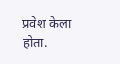प्रवेश केला होता.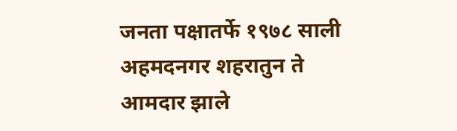जनता पक्षातर्फे १९७८ साली अहमदनगर शहरातुन ते आमदार झाले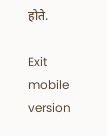होते.

Exit mobile version